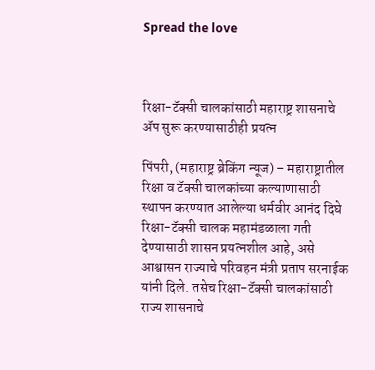Spread the love



रिक्षा-टॅक्सी चालकांसाठी महाराष्ट्र शासनाचे ॲप सुरू करण्यासाठीही प्रयत्न

पिंपरी, (महाराष्ट्र ब्रेकिंग न्यूज) – महाराष्ट्रातील रिक्षा व टॅक्सी चालकांच्या कल्याणासाठी स्थापन करण्यात आलेल्या धर्मवीर आनंद दिघे रिक्षा-टॅक्सी चालक महामंडळाला गती देण्यासाठी शासन प्रयत्नशील आहे, असे आश्वासन राज्याचे परिवहन मंत्री प्रताप सरनाईक यांनी दिले. तसेच रिक्षा-टॅक्सी चालकांसाठी राज्य शासनाचे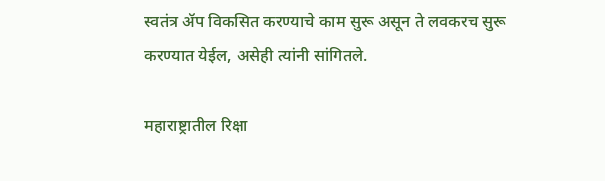स्वतंत्र ॲप विकसित करण्याचे काम सुरू असून ते लवकरच सुरू करण्यात येईल, असेही त्यांनी सांगितले.

महाराष्ट्रातील रिक्षा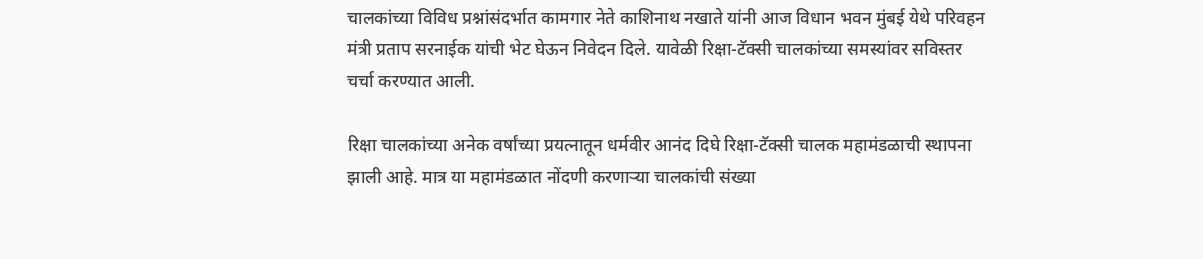चालकांच्या विविध प्रश्नांसंदर्भात कामगार नेते काशिनाथ नखाते यांनी आज विधान भवन मुंबई येथे परिवहन मंत्री प्रताप सरनाईक यांची भेट घेऊन निवेदन दिले. यावेळी रिक्षा-टॅक्सी चालकांच्या समस्यांवर सविस्तर चर्चा करण्यात आली.

रिक्षा चालकांच्या अनेक वर्षांच्या प्रयत्नातून धर्मवीर आनंद दिघे रिक्षा-टॅक्सी चालक महामंडळाची स्थापना झाली आहे. मात्र या महामंडळात नोंदणी करणाऱ्या चालकांची संख्या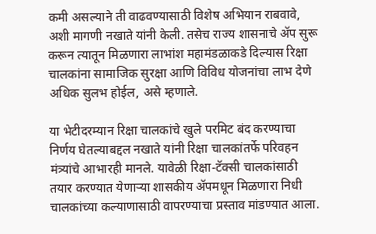कमी असल्याने ती वाढवण्यासाठी विशेष अभियान राबवावे, अशी मागणी नखाते यांनी केली. तसेच राज्य शासनाचे ॲप सुरू करून त्यातून मिळणारा लाभांश महामंडळाकडे दिल्यास रिक्षा चालकांना सामाजिक सुरक्षा आणि विविध योजनांचा लाभ देणे अधिक सुलभ होईल, असे म्हणाले.

या भेटीदरम्यान रिक्षा चालकांचे खुले परमिट बंद करण्याचा निर्णय घेतल्याबद्दल नखाते यांनी रिक्षा चालकांतर्फे परिवहन मंत्र्यांचे आभारही मानले. यावेळी रिक्षा-टॅक्सी चालकांसाठी तयार करण्यात येणाऱ्या शासकीय ॲपमधून मिळणारा निधी चालकांच्या कल्याणासाठी वापरण्याचा प्रस्ताव मांडण्यात आला.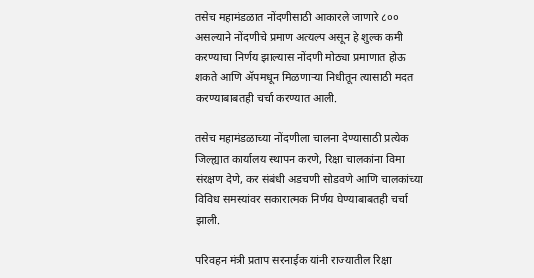तसेच महामंडळात नोंदणीसाठी आकारले जाणारे ८०० असल्याने नोंदणीचे प्रमाण अत्यल्प असून हे शुल्क कमी करण्याचा निर्णय झाल्यास नोंदणी मोठ्या प्रमाणात होऊ शकते आणि ॲपमधून मिळणाऱ्या निधीतून त्यासाठी मदत करण्याबाबतही चर्चा करण्यात आली.

तसेच महामंडळाच्या नोंदणीला चालना देण्यासाठी प्रत्येक जिल्ह्यात कार्यालय स्थापन करणे, रिक्षा चालकांना विमा संरक्षण देणे, कर संबंधी अडचणी सोडवणे आणि चालकांच्या विविध समस्यांवर सकारात्मक निर्णय घेण्याबाबतही चर्चा झाली.

परिवहन मंत्री प्रताप सरनाईक यांनी राज्यातील रिक्षा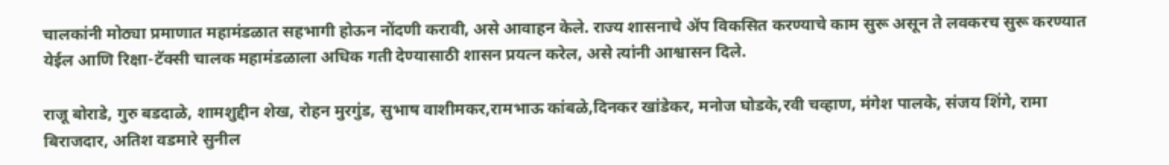चालकांनी मोठ्या प्रमाणात महामंडळात सहभागी होऊन नोंदणी करावी, असे आवाहन केले. राज्य शासनाचे ॲप विकसित करण्याचे काम सुरू असून ते लवकरच सुरू करण्यात येईल आणि रिक्षा-टॅक्सी चालक महामंडळाला अधिक गती देण्यासाठी शासन प्रयत्न करेल, असे त्यांनी आश्वासन दिले.

राजू बोराडे, गुरु बडदाळे, शामशुद्दीन शेख, रोहन मुरगुंड, सुभाष वाशीमकर,रामभाऊ कांबळे,दिनकर खांडेकर, मनोज घोडके,रवी चव्हाण, मंगेश पालके, संजय शिंगे, रामा बिराजदार, अतिश वडमारे सुनील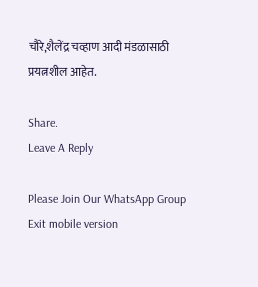चौरे,शैलेंद्र चव्हाण आदी मंडळासाठी प्रयत्नशील आहेत.

Share.
Leave A Reply

Please Join Our WhatsApp Group
Exit mobile version